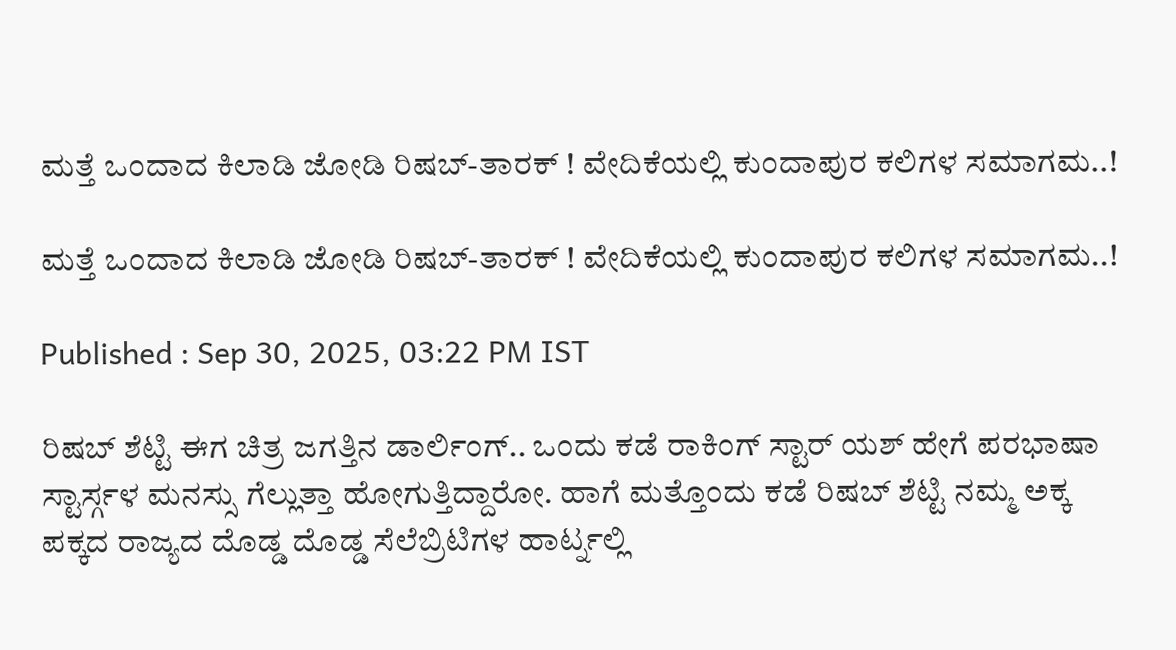ಮತ್ತೆ ಒಂದಾದ ಕಿಲಾಡಿ ಜೋಡಿ ರಿಷಬ್-ತಾರಕ್ ! ವೇದಿಕೆಯಲ್ಲಿ ಕುಂದಾಪುರ ಕಲಿಗಳ ಸಮಾಗಮ..!

ಮತ್ತೆ ಒಂದಾದ ಕಿಲಾಡಿ ಜೋಡಿ ರಿಷಬ್-ತಾರಕ್ ! ವೇದಿಕೆಯಲ್ಲಿ ಕುಂದಾಪುರ ಕಲಿಗಳ ಸಮಾಗಮ..!

Published : Sep 30, 2025, 03:22 PM IST

ರಿಷಬ್ ಶೆಟ್ಟಿ ಈಗ ಚಿತ್ರ ಜಗತ್ತಿನ ಡಾರ್ಲಿಂಗ್.. ಒಂದು ಕಡೆ ರಾಕಿಂಗ್ ಸ್ಟಾರ್ ಯಶ್ ಹೇಗೆ ಪರಭಾಷಾ ಸ್ಟಾರ್ಸ್ಗಳ ಮನಸ್ಸು ಗೆಲ್ಲುತ್ತಾ ಹೋಗುತ್ತಿದ್ದಾರೋ. ಹಾಗೆ ಮತ್ತೊಂದು ಕಡೆ ರಿಷಬ್ ಶೆಟ್ಟಿ ನಮ್ಮ ಅಕ್ಕ ಪಕ್ಕದ ರಾಜ್ಯದ ದೊಡ್ಡ ದೊಡ್ಡ ಸೆಲೆಬ್ರಿಟಿಗಳ ಹಾರ್ಟ್ನಲ್ಲಿ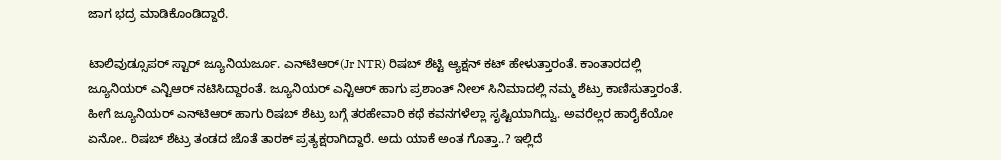ಜಾಗ ಭದ್ರ ಮಾಡಿಕೊಂಡಿದ್ದಾರೆ.

ಟಾಲಿವುಡ್ಸೂಪರ್ ಸ್ಟಾರ್ ಜ್ಯೂನಿಯರ್ಜೂ. ಎನ್‌ಟಿಆರ್(Jr NTR) ರಿಷಬ್ ಶೆಟ್ಟಿ ಆ್ಯಕ್ಷನ್ ಕಟ್ ಹೇಳುತ್ತಾರಂತೆ. ಕಾಂತಾರದಲ್ಲಿ ಜ್ಯೂನಿಯರ್ ಎನ್ಟಿಆರ್ ನಟಿಸಿದ್ದಾರಂತೆ. ಜ್ಯೂನಿಯರ್ ಎನ್ಟಿಆರ್ ಹಾಗು ಪ್ರಶಾಂತ್ ನೀಲ್ ಸಿನಿಮಾದಲ್ಲಿ ನಮ್ಮ ಶೆಟ್ರು ಕಾಣಿಸುತ್ತಾರಂತೆ. ಹೀಗೆ ಜ್ಯೂನಿಯರ್ ಎನ್‌ಟಿಆರ್ ಹಾಗು ರಿಷಬ್ ಶೆಟ್ರು ಬಗ್ಗೆ ತರಹೇವಾರಿ ಕಥೆ ಕವನಗಳೆಲ್ಲಾ ಸೃಷ್ಟಿಯಾಗಿದ್ವು. ಅವರೆಲ್ಲರ ಹಾರೈಕೆಯೋ ಏನೋ.. ರಿಷಬ್ ಶೆಟ್ರು ತಂಡದ ಜೊತೆ ತಾರಕ್ ಪ್ರತ್ಯಕ್ಷರಾಗಿದ್ದಾರೆ. ಅದು ಯಾಕೆ ಅಂತ ಗೊತ್ತಾ..? ಇಲ್ಲಿದೆ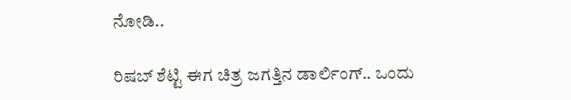ನೋಡಿ..

ರಿಷಬ್ ಶೆಟ್ಟಿ ಈಗ ಚಿತ್ರ ಜಗತ್ತಿನ ಡಾರ್ಲಿಂಗ್.. ಒಂದು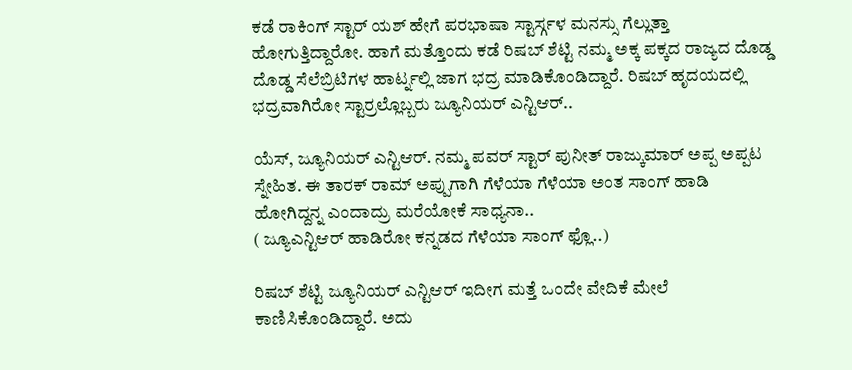ಕಡೆ ರಾಕಿಂಗ್ ಸ್ಟಾರ್ ಯಶ್ ಹೇಗೆ ಪರಭಾಷಾ ಸ್ಟಾರ್ಸ್ಗಳ ಮನಸ್ಸು ಗೆಲ್ಲುತ್ತಾ ಹೋಗುತ್ತಿದ್ದಾರೋ. ಹಾಗೆ ಮತ್ತೊಂದು ಕಡೆ ರಿಷಬ್ ಶೆಟ್ಟಿ ನಮ್ಮ ಅಕ್ಕ ಪಕ್ಕದ ರಾಜ್ಯದ ದೊಡ್ಡ ದೊಡ್ಡ ಸೆಲೆಬ್ರಿಟಿಗಳ ಹಾರ್ಟ್ನಲ್ಲಿ ಜಾಗ ಭದ್ರ ಮಾಡಿಕೊಂಡಿದ್ದಾರೆ. ರಿಷಬ್ ಹೃದಯದಲ್ಲಿ ಭದ್ರವಾಗಿರೋ ಸ್ಟಾರ್ರಲ್ಲೊಬ್ಬರು ಜ್ಯೂನಿಯರ್ ಎನ್ಟಿಆರ್..

ಯೆಸ್, ಜ್ಯೂನಿಯರ್ ಎನ್ಟಿಆರ್. ನಮ್ಮ ಪವರ್ ಸ್ಟಾರ್ ಪುನೀತ್ ರಾಜ್ಕುಮಾರ್ ಅಪ್ಪ ಅಪ್ಪಟ ಸ್ನೇಹಿತ. ಈ ತಾರಕ್ ರಾಮ್ ಅಪ್ಪುಗಾಗಿ ಗೆಳೆಯಾ ಗೆಳೆಯಾ ಅಂತ ಸಾಂಗ್ ಹಾಡಿ ಹೋಗಿದ್ದನ್ನ ಎಂದಾದ್ರು ಮರೆಯೋಕೆ ಸಾಧ್ಯನಾ..
( ಜ್ಯೂಎನ್ಟಿಆರ್ ಹಾಡಿರೋ ಕನ್ನಡದ ಗೆಳೆಯಾ ಸಾಂಗ್ ಫ್ಲೊ..)

ರಿಷಬ್ ಶೆಟ್ಟಿ ಜ್ಯೂನಿಯರ್ ಎನ್ಟಿಆರ್ ಇದೀಗ ಮತ್ತೆ ಒಂದೇ ವೇದಿಕೆ ಮೇಲೆ ಕಾಣಿಸಿಕೊಂಡಿದ್ದಾರೆ. ಅದು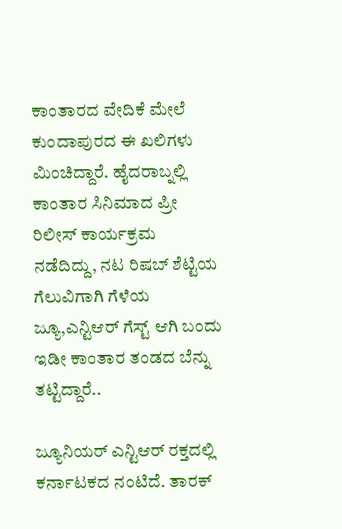ಕಾಂತಾರದ ವೇದಿಕೆ ಮೇಲೆ ಕುಂದಾಪುರದ ಈ ಖಲಿಗಳು ಮಿಂಚಿದ್ದಾರೆ. ಹೈದರಾಬ್ನಲ್ಲಿ ಕಾಂತಾರ ಸಿನಿಮಾದ ಪ್ರೀ ರಿಲೀಸ್ ಕಾರ್ಯಕ್ರಮ ನಡೆದಿದ್ದು, ನಟ ರಿಷಬ್ ಶೆಟ್ಟಿಯ ಗೆಲುವಿಗಾಗಿ ಗೆಳೆಯ ಜ್ಯೂ,ಎನ್ಟಿಆರ್ ಗೆಸ್ಟ್ ಆಗಿ ಬಂದು ಇಡೀ ಕಾಂತಾರ ತಂಡದ ಬೆನ್ನು ತಟ್ಟಿದ್ದಾರೆ..

ಜ್ಯೂನಿಯರ್ ಎನ್ಟಿಆರ್ ರಕ್ತದಲ್ಲಿ ಕರ್ನಾಟಕದ ನಂಟಿದೆ. ತಾರಕ್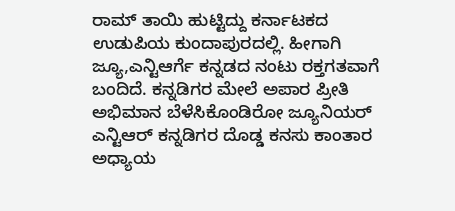ರಾಮ್ ತಾಯಿ ಹುಟ್ಟಿದ್ದು ಕರ್ನಾಟಕದ ಉಡುಪಿಯ ಕುಂದಾಪುರದಲ್ಲಿ. ಹೀಗಾಗಿ ಜ್ಯೂ,ಎನ್ಟಿಆರ್ಗೆ ಕನ್ನಡದ ನಂಟು ರಕ್ತಗತವಾಗೆ ಬಂದಿದೆ. ಕನ್ನಡಿಗರ ಮೇಲೆ ಅಪಾರ ಪ್ರೀತಿ ಅಭಿಮಾನ ಬೆಳೆಸಿಕೊಂಡಿರೋ ಜ್ಯೂನಿಯರ್ ಎನ್ಟಿಆರ್ ಕನ್ನಡಿಗರ ದೊಡ್ಡ ಕನಸು ಕಾಂತಾರ ಅಧ್ಯಾಯ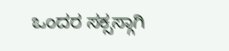ಒಂದರ ಸಕ್ಸಸ್ಗಾಗಿ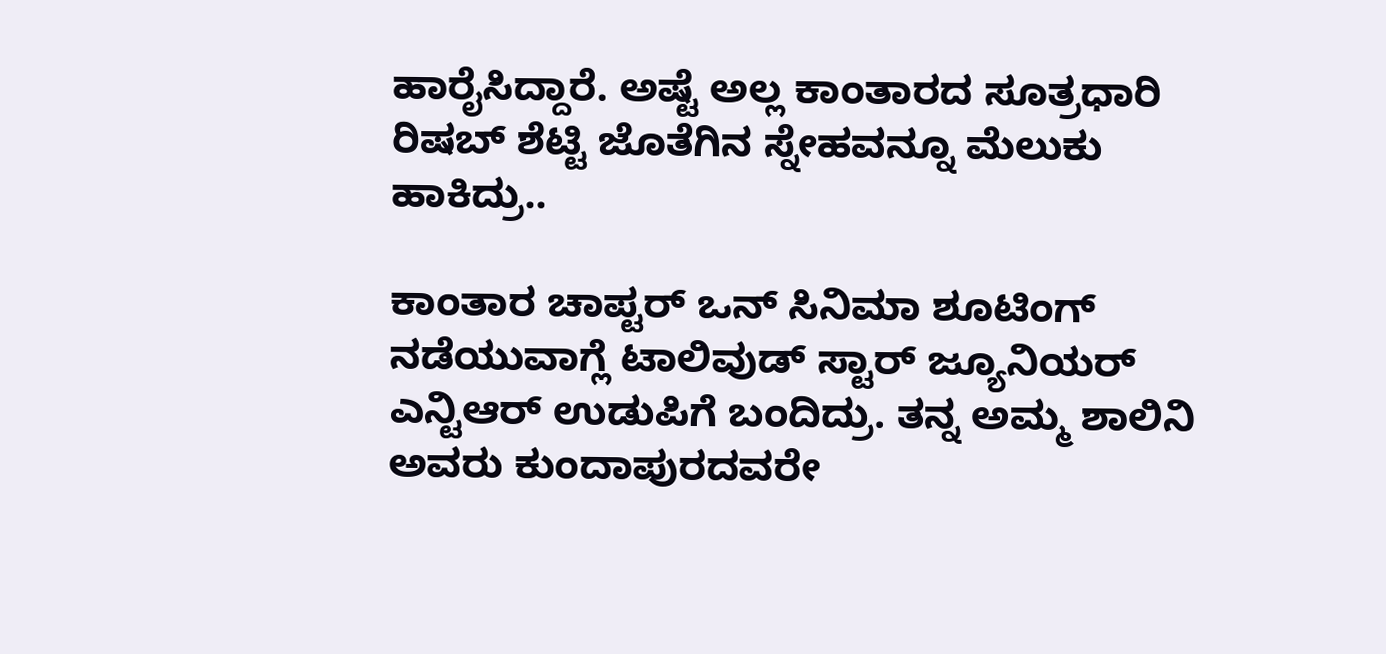ಹಾರೈಸಿದ್ದಾರೆ. ಅಷ್ಟೆ ಅಲ್ಲ ಕಾಂತಾರದ ಸೂತ್ರಧಾರಿ ರಿಷಬ್ ಶೆಟ್ಟಿ ಜೊತೆಗಿನ ಸ್ನೇಹವನ್ನೂ ಮೆಲುಕು ಹಾಕಿದ್ರು..

ಕಾಂತಾರ ಚಾಪ್ಟರ್ ಒನ್ ಸಿನಿಮಾ ಶೂಟಿಂಗ್ ನಡೆಯುವಾಗ್ಲೆ ಟಾಲಿವುಡ್ ಸ್ಟಾರ್ ಜ್ಯೂನಿಯರ್ ಎನ್ಟಿಆರ್ ಉಡುಪಿಗೆ ಬಂದಿದ್ರು. ತನ್ನ ಅಮ್ಮ ಶಾಲಿನಿ ಅವರು ಕುಂದಾಪುರದವರೇ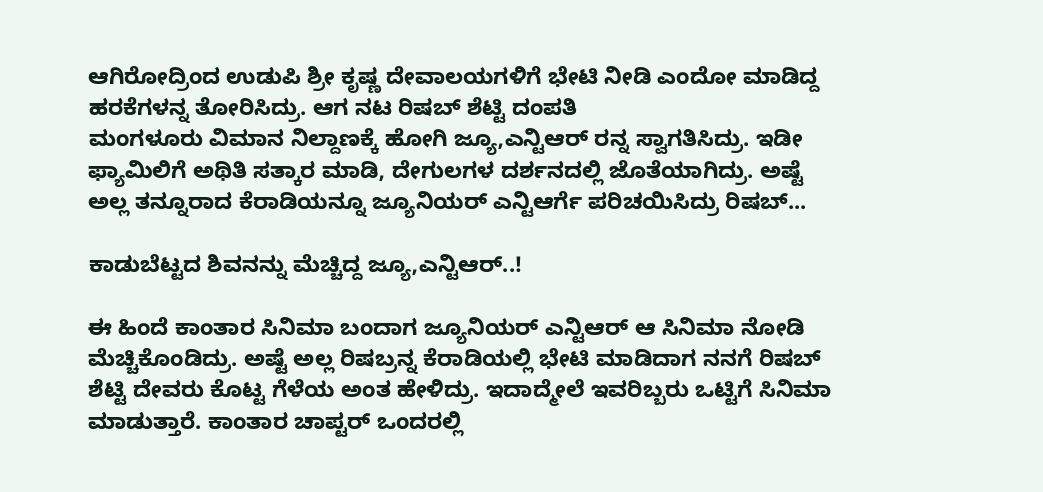ಆಗಿರೋದ್ರಿಂದ ಉಡುಪಿ ಶ್ರೀ ಕೃಷ್ಣ ದೇವಾಲಯಗಳಿಗೆ ಭೇಟಿ ನೀಡಿ ಎಂದೋ ಮಾಡಿದ್ದ ಹರಕೆಗಳನ್ನ ತೋರಿಸಿದ್ರು. ಆಗ ನಟ ರಿಷಬ್ ಶೆಟ್ಟಿ ದಂಪತಿ
ಮಂಗಳೂರು ವಿಮಾನ ನಿಲ್ದಾಣಕ್ಕೆ ಹೋಗಿ ಜ್ಯೂ,ಎನ್ಟಿಆರ್ ರನ್ನ ಸ್ವಾಗತಿಸಿದ್ರು. ಇಡೀ ಫ್ಯಾಮಿಲಿಗೆ ಅಥಿತಿ ಸತ್ಕಾರ ಮಾಡಿ, ದೇಗುಲಗಳ ದರ್ಶನದಲ್ಲಿ ಜೊತೆಯಾಗಿದ್ರು. ಅಷ್ಟೆ ಅಲ್ಲ ತನ್ನೂರಾದ ಕೆರಾಡಿಯನ್ನೂ ಜ್ಯೂನಿಯರ್ ಎನ್ಟಿಆರ್ಗೆ ಪರಿಚಯಿಸಿದ್ರು ರಿಷಬ್...

ಕಾಡುಬೆಟ್ಟದ ಶಿವನನ್ನು ಮೆಚ್ಚಿದ್ದ ಜ್ಯೂ,ಎನ್ಟಿಆರ್..!

ಈ ಹಿಂದೆ ಕಾಂತಾರ ಸಿನಿಮಾ ಬಂದಾಗ ಜ್ಯೂನಿಯರ್ ಎನ್ಟಿಆರ್ ಆ ಸಿನಿಮಾ ನೋಡಿ ಮೆಚ್ಚಿಕೊಂಡಿದ್ರು. ಅಷ್ಟೆ ಅಲ್ಲ ರಿಷಬ್ರನ್ನ ಕೆರಾಡಿಯಲ್ಲಿ ಭೇಟಿ ಮಾಡಿದಾಗ ನನಗೆ ರಿಷಬ್ ಶೆಟ್ಟಿ ದೇವರು ಕೊಟ್ಟ ಗೆಳೆಯ ಅಂತ ಹೇಳಿದ್ರು. ಇದಾದ್ಮೇಲೆ ಇವರಿಬ್ಬರು ಒಟ್ಟಿಗೆ ಸಿನಿಮಾ ಮಾಡುತ್ತಾರೆ. ಕಾಂತಾರ ಚಾಪ್ಟರ್ ಒಂದರಲ್ಲಿ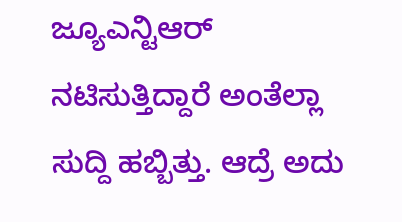ಜ್ಯೂಎನ್ಟಿಆರ್ ನಟಿಸುತ್ತಿದ್ದಾರೆ ಅಂತೆಲ್ಲಾ ಸುದ್ದಿ ಹಬ್ಬಿತ್ತು. ಆದ್ರೆ ಅದು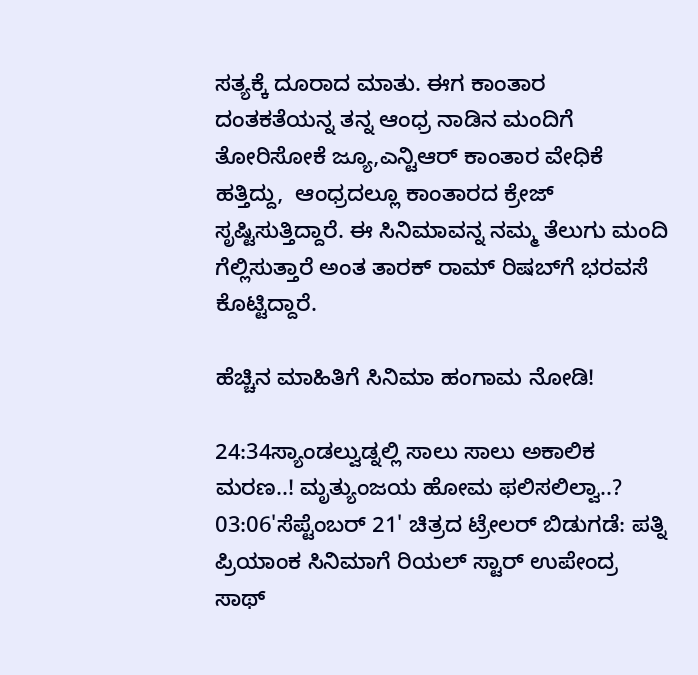ಸತ್ಯಕ್ಕೆ ದೂರಾದ ಮಾತು. ಈಗ ಕಾಂತಾರ ದಂತಕತೆಯನ್ನ ತನ್ನ ಆಂಧ್ರ ನಾಡಿನ ಮಂದಿಗೆ ತೋರಿಸೋಕೆ ಜ್ಯೂ,ಎನ್ಟಿಆರ್ ಕಾಂತಾರ ವೇಧಿಕೆ ಹತ್ತಿದ್ದು,  ಆಂಧ್ರದಲ್ಲೂ ಕಾಂತಾರದ ಕ್ರೇಜ್ ಸೃಷ್ಟಿಸುತ್ತಿದ್ದಾರೆ. ಈ ಸಿನಿಮಾವನ್ನ ನಮ್ಮ ತೆಲುಗು ಮಂದಿ ಗೆಲ್ಲಿಸುತ್ತಾರೆ ಅಂತ ತಾರಕ್ ರಾಮ್ ರಿಷಬ್‌ಗೆ ಭರವಸೆ ಕೊಟ್ಟಿದ್ದಾರೆ.

ಹೆಚ್ಚಿನ ಮಾಹಿತಿಗೆ ಸಿನಿಮಾ ಹಂಗಾಮ ನೋಡಿ!

24:34ಸ್ಯಾಂಡಲ್ವುಡ್ನಲ್ಲಿ ಸಾಲು ಸಾಲು ಅಕಾಲಿಕ ಮರಣ..! ಮೃತ್ಯುಂಜಯ ಹೋಮ ಫಲಿಸಲಿಲ್ವಾ..?
03:06'ಸೆಪ್ಟೆಂಬರ್ 21' ಚಿತ್ರದ ಟ್ರೇಲರ್ ಬಿಡುಗಡೆ: ಪತ್ನಿ ಪ್ರಿಯಾಂಕ ಸಿನಿಮಾಗೆ ರಿಯಲ್ ಸ್ಟಾರ್ ಉಪೇಂದ್ರ ಸಾಥ್‌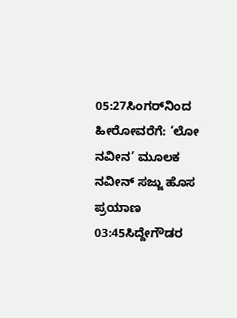05:27ಸಿಂಗರ್‌ನಿಂದ ಹೀರೋವರೆಗೆ: ‘ಲೋ ನವೀನ’ ಮೂಲಕ ನವೀನ್ ಸಜ್ಜು ಹೊಸ ಪ್ರಯಾಣ
03:45ಸಿದ್ದೇಗೌಡರ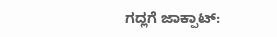ಗದ್ಲಗೆ ಜಾಕ್ಪಾಟ್: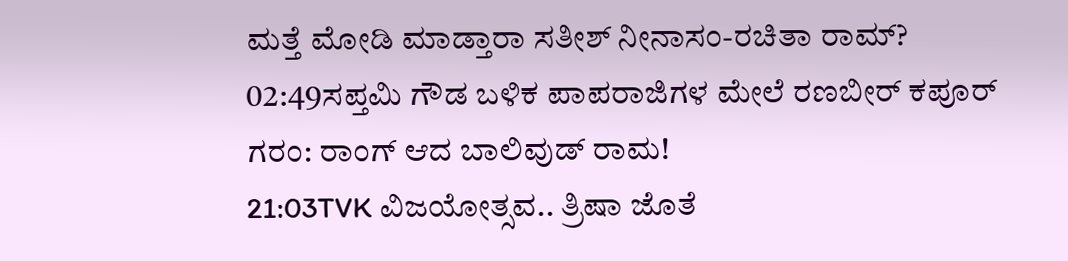ಮತ್ತೆ ಮೋಡಿ ಮಾಡ್ತಾರಾ ಸತೀಶ್ ನೀನಾಸಂ-ರಚಿತಾ ರಾಮ್?
02:49ಸಪ್ತಮಿ ಗೌಡ ಬಳಿಕ ಪಾಪರಾಜಿಗಳ ಮೇಲೆ ರಣಬೀರ್ ಕಪೂರ್ ಗರಂ: ರಾಂಗ್ ಆದ ಬಾಲಿವುಡ್ ರಾಮ!
21:03TVK ವಿಜಯೋತ್ಸವ.. ತ್ರಿಷಾ ಜೊತೆ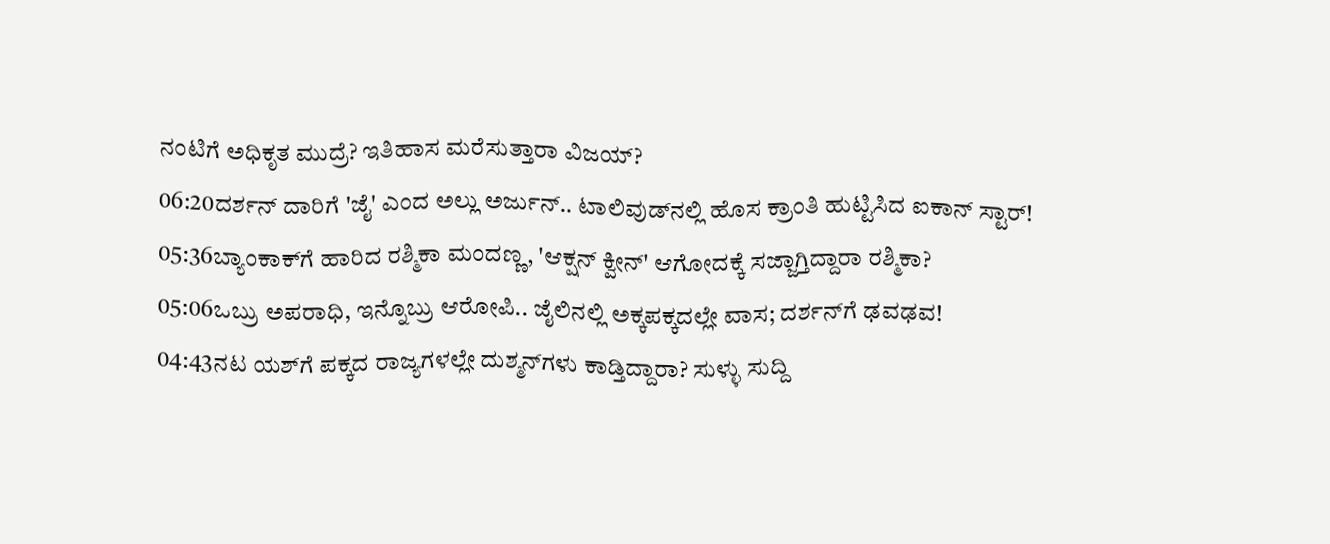ನಂಟಿಗೆ ಅಧಿಕೃತ ಮುದ್ರೆ? ಇತಿಹಾಸ ಮರೆಸುತ್ತಾರಾ ವಿಜಯ್?
06:20ದರ್ಶನ್‌ ದಾರಿಗೆ 'ಜೈ' ಎಂದ ಅಲ್ಲು ಅರ್ಜುನ್.. ಟಾಲಿವುಡ್‌ನಲ್ಲಿ ಹೊಸ ಕ್ರಾಂತಿ ಹುಟ್ಟಿಸಿದ ಐಕಾನ್ ಸ್ಟಾರ್!
05:36ಬ್ಯಾಂಕಾಕ್‌ಗೆ ಹಾರಿದ ರಶ್ಮಿಕಾ ಮಂದಣ್ಣ, 'ಆಕ್ಷನ್ ಕ್ವೀನ್' ಆಗೋದಕ್ಕೆ ಸಜ್ಜಾಗ್ತಿದ್ದಾರಾ ರಶ್ಮಿಕಾ?
05:06ಒಬ್ರು ಅಪರಾಧಿ, ಇನ್ನೊಬ್ರು ಆರೋಪಿ.. ಜೈಲಿನಲ್ಲಿ ಅಕ್ಕಪಕ್ಕದಲ್ಲೇ ವಾಸ; ದರ್ಶನ್‌ಗೆ ಢವಢವ!
04:43ನಟ ಯಶ್‌ಗೆ ಪಕ್ಕದ ರಾಜ್ಯಗಳಲ್ಲೇ ದುಶ್ಮನ್‌ಗಳು ಕಾಡ್ತಿದ್ದಾರಾ? ಸುಳ್ಳು ಸುದ್ದಿ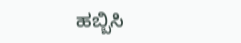ಹಬ್ಬಿಸಿ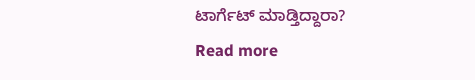ಟಾರ್ಗೆಟ್‌ ಮಾಡ್ತಿದ್ದಾರಾ?
Read more